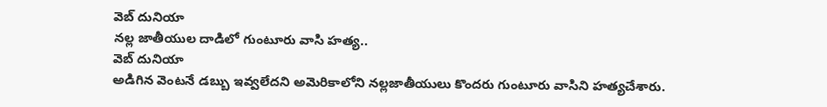వెబ్ దునియా
నల్ల జాతీయుల దాడిలో గుంటూరు వాసి హత్య..
వెబ్ దునియా
అడిగిన వెంటనే డబ్బు ఇవ్వలేదని అమెరికాలోని నల్లజాతీయులు కొందరు గుంటూరు వాసిని హత్యచేశారు.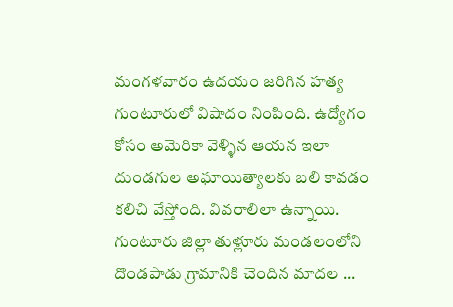మంగళవారం ఉదయం జరిగిన హత్య గుంటూరులో విషాదం నింపింది. ఉద్యోగం కోసం అమెరికా వెళ్ళిన ఆయన ఇలా దుండగుల అఘాయిత్యాలకు బలి కావడం కలిచి వేస్తోంది. వివరాలిలా ఉన్నాయి. గుంటూరు జిల్లా తుళ్లూరు మండలంలోని దొండపాడు గ్రామానికి చెందిన మాదల ...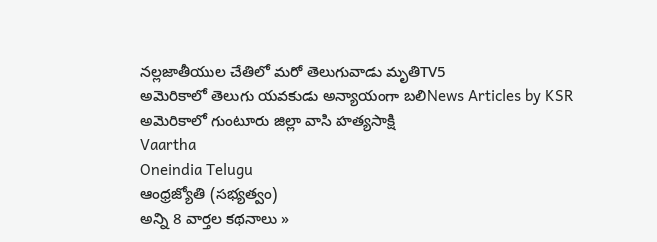నల్లజాతీయుల చేతిలో మరో తెలుగువాడు మృతిTV5
అమెరికాలో తెలుగు యవకుడు అన్యాయంగా బలిNews Articles by KSR
అమెరికాలో గుంటూరు జిల్లా వాసి హత్యసాక్షి
Vaartha
Oneindia Telugu
ఆంధ్రజ్యోతి (సభ్యత్వం)
అన్ని 8 వార్తల కథనాలు »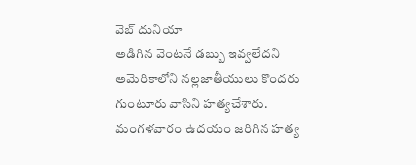వెబ్ దునియా
అడిగిన వెంటనే డబ్బు ఇవ్వలేదని అమెరికాలోని నల్లజాతీయులు కొందరు గుంటూరు వాసిని హత్యచేశారు. మంగళవారం ఉదయం జరిగిన హత్య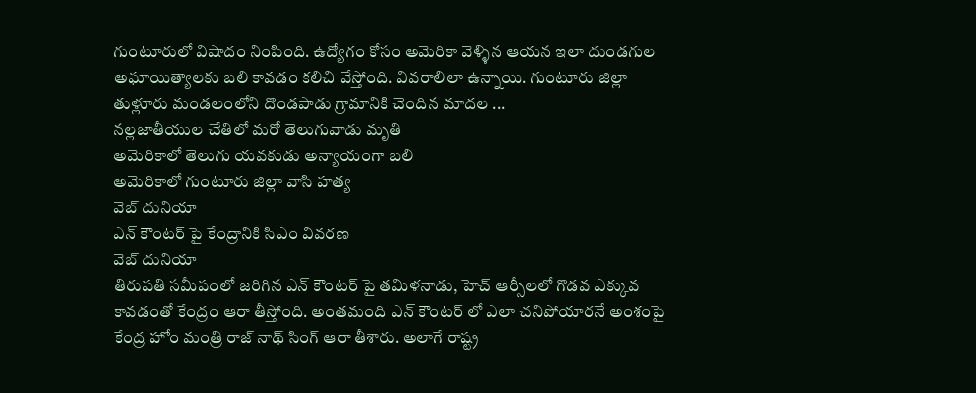గుంటూరులో విషాదం నింపింది. ఉద్యోగం కోసం అమెరికా వెళ్ళిన ఆయన ఇలా దుండగుల అఘాయిత్యాలకు బలి కావడం కలిచి వేస్తోంది. వివరాలిలా ఉన్నాయి. గుంటూరు జిల్లా తుళ్లూరు మండలంలోని దొండపాడు గ్రామానికి చెందిన మాదల ...
నల్లజాతీయుల చేతిలో మరో తెలుగువాడు మృతి
అమెరికాలో తెలుగు యవకుడు అన్యాయంగా బలి
అమెరికాలో గుంటూరు జిల్లా వాసి హత్య
వెబ్ దునియా
ఎన్ కౌంటర్ పై కేంద్రానికి సిఎం వివరణ
వెబ్ దునియా
తిరుపతి సమీపంలో జరిగిన ఎన్ కౌంటర్ పై తమిళనాడు, హెచ్ ఆర్సీలలో గొడవ ఎక్కువ కావడంతో కేంద్రం ఆరా తీస్తోంది. అంతమంది ఎన్ కౌంటర్ లో ఎలా చనిపోయారనే అంశంపై కేంద్ర హోం మంత్రి రాజ్ నాథ్ సింగ్ ఆరా తీశారు. అలాగే రాష్ట్ర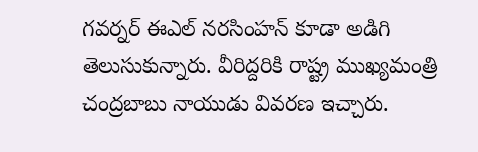గవర్నర్ ఈఎల్ నరసింహన్ కూడా అడిగి తెలుసుకున్నారు. వీరిద్దరికి రాష్ట్ర ముఖ్యమంత్రి చంద్రబాబు నాయుడు వివరణ ఇచ్చారు.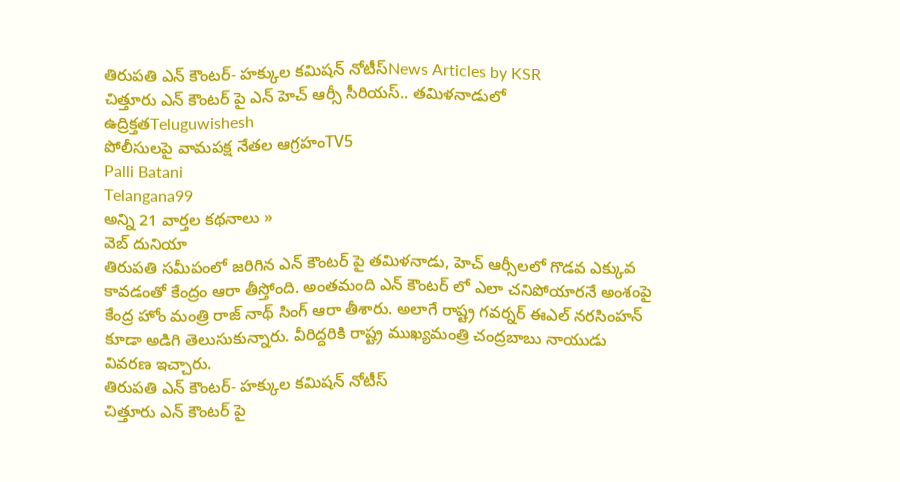తిరుపతి ఎన్ కౌంటర్- హక్కుల కమిషన్ నోటీస్News Articles by KSR
చిత్తూరు ఎన్ కౌంటర్ పై ఎన్ హెచ్ ఆర్సీ సీరియస్.. తమిళనాడులో ఉద్రిక్తతTeluguwishesh
పోలీసులపై వామపక్ష నేతల ఆగ్రహంTV5
Palli Batani
Telangana99
అన్ని 21 వార్తల కథనాలు »
వెబ్ దునియా
తిరుపతి సమీపంలో జరిగిన ఎన్ కౌంటర్ పై తమిళనాడు, హెచ్ ఆర్సీలలో గొడవ ఎక్కువ కావడంతో కేంద్రం ఆరా తీస్తోంది. అంతమంది ఎన్ కౌంటర్ లో ఎలా చనిపోయారనే అంశంపై కేంద్ర హోం మంత్రి రాజ్ నాథ్ సింగ్ ఆరా తీశారు. అలాగే రాష్ట్ర గవర్నర్ ఈఎల్ నరసింహన్ కూడా అడిగి తెలుసుకున్నారు. వీరిద్దరికి రాష్ట్ర ముఖ్యమంత్రి చంద్రబాబు నాయుడు వివరణ ఇచ్చారు.
తిరుపతి ఎన్ కౌంటర్- హక్కుల కమిషన్ నోటీస్
చిత్తూరు ఎన్ కౌంటర్ పై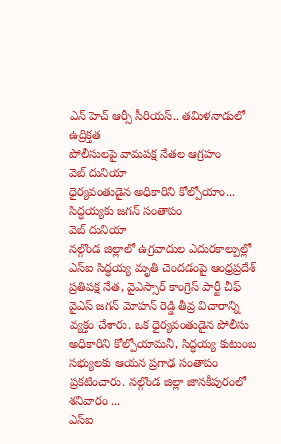ఎన్ హెచ్ ఆర్సీ సీరియస్.. తమిళనాడులో ఉద్రిక్తత
పోలీసులపై వామపక్ష నేతల ఆగ్రహం
వెబ్ దునియా
ధైర్యవంతుడైన అధికారిని కోల్పోయాం... సిద్ధయ్యకు జగన్ సంతాపం
వెబ్ దునియా
నల్గొండ జిల్లాలో ఉగ్రవాదుల ఎదురకాల్పుల్లో ఎస్ఐ సిద్ధయ్య మృతి చెందడంపై ఆంధ్రప్రదేశ్ ప్రతిపక్ష నేత, వైఎస్సార్ కాంగ్రెస్ పార్టీ చీఫ్ వైఎస్ జగన్ మోహన్ రెడ్డి తీవ్ర విచారాన్ని వ్యక్తం చేశారు. ఒక ధైర్యవంతుడైన పోలీసు అధికారిని కోల్పోయామనీ, సిద్ధయ్య కుటుంబ సభ్యులకు ఆయన ప్రగాఢ సంతాపం ప్రకటించారు. నల్గొండ జిల్లా జానకీపురంలో శనివారం ...
ఎస్ఐ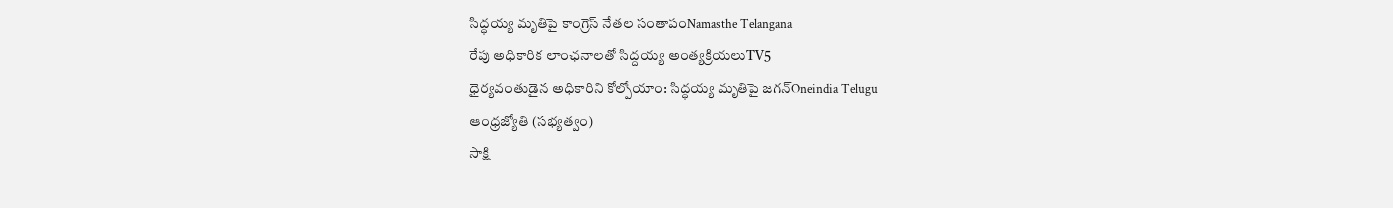సిద్ధయ్య మృతిపై కాంగ్రెస్ నేతల సంతాపంNamasthe Telangana
రేపు అధికారిక లాంఛనాలతో సిద్దయ్య అంత్యక్రియలుTV5
ధైర్యవంతుడైన అధికారిని కోల్పోయాం: సిద్ధయ్య మృతిపై జగన్Oneindia Telugu
ఆంధ్రజ్యోతి (సభ్యత్వం)
సాక్షి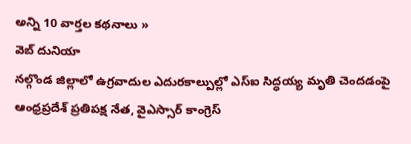అన్ని 10 వార్తల కథనాలు »
వెబ్ దునియా
నల్గొండ జిల్లాలో ఉగ్రవాదుల ఎదురకాల్పుల్లో ఎస్ఐ సిద్ధయ్య మృతి చెందడంపై ఆంధ్రప్రదేశ్ ప్రతిపక్ష నేత, వైఎస్సార్ కాంగ్రెస్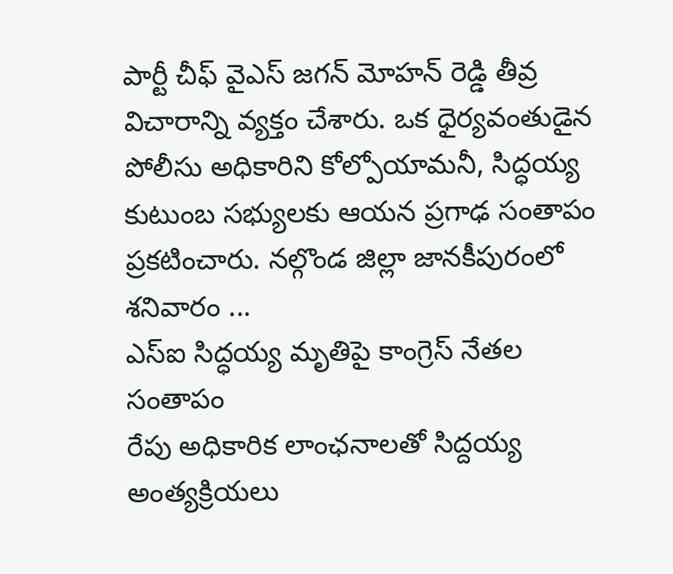పార్టీ చీఫ్ వైఎస్ జగన్ మోహన్ రెడ్డి తీవ్ర విచారాన్ని వ్యక్తం చేశారు. ఒక ధైర్యవంతుడైన పోలీసు అధికారిని కోల్పోయామనీ, సిద్ధయ్య కుటుంబ సభ్యులకు ఆయన ప్రగాఢ సంతాపం ప్రకటించారు. నల్గొండ జిల్లా జానకీపురంలో శనివారం ...
ఎస్ఐ సిద్ధయ్య మృతిపై కాంగ్రెస్ నేతల సంతాపం
రేపు అధికారిక లాంఛనాలతో సిద్దయ్య అంత్యక్రియలు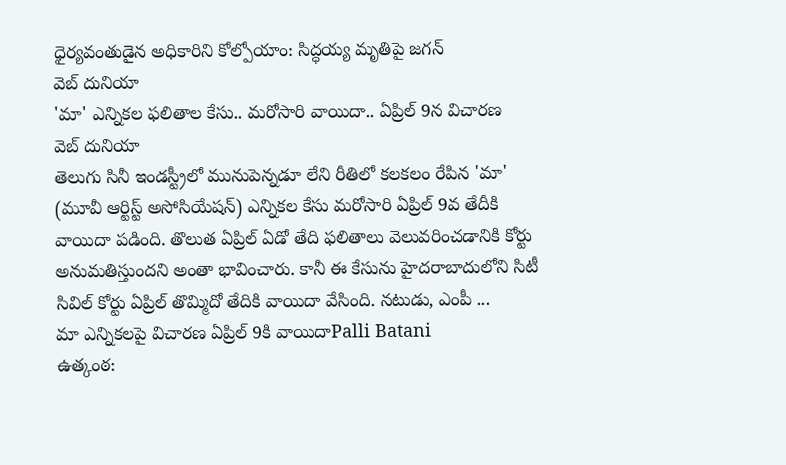ధైర్యవంతుడైన అధికారిని కోల్పోయాం: సిద్ధయ్య మృతిపై జగన్
వెబ్ దునియా
'మా' ఎన్నికల ఫలితాల కేసు.. మరోసారి వాయిదా.. ఏప్రిల్ 9న విచారణ
వెబ్ దునియా
తెలుగు సినీ ఇండస్ట్రీలో మునుపెన్నడూ లేని రీతిలో కలకలం రేపిన 'మా' (మూవీ ఆర్టిస్ట్ అసోసియేషన్) ఎన్నికల కేసు మరోసారి ఏప్రిల్ 9వ తేదీకి వాయిదా పడింది. తొలుత ఏప్రిల్ ఏడో తేది ఫలితాలు వెలువరించడానికి కోర్టు అనుమతిస్తుందని అంతా భావించారు. కానీ ఈ కేసును హైదరాబాదులోని సిటీ సివిల్ కోర్టు ఏప్రిల్ తొమ్మిదో తేదికి వాయిదా వేసింది. నటుడు, ఎంపీ ...
మా ఎన్నికలపై విచారణ ఏప్రిల్ 9కి వాయిదాPalli Batani
ఉత్కంఠ: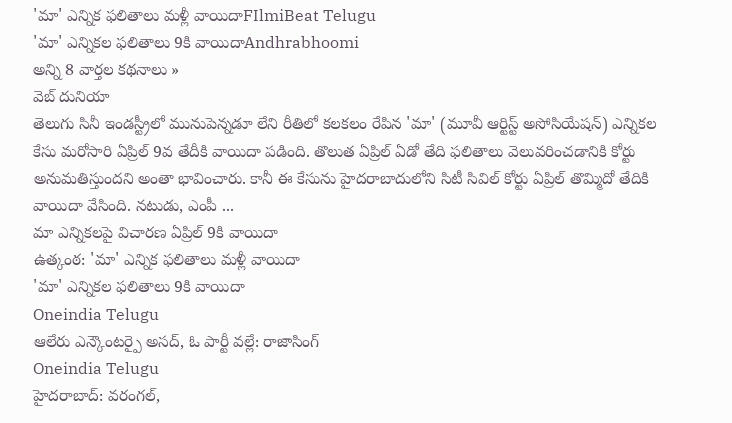'మా' ఎన్నిక ఫలితాలు మళ్లీ వాయిదాFIlmiBeat Telugu
'మా' ఎన్నికల ఫలితాలు 9కి వాయిదాAndhrabhoomi
అన్ని 8 వార్తల కథనాలు »
వెబ్ దునియా
తెలుగు సినీ ఇండస్ట్రీలో మునుపెన్నడూ లేని రీతిలో కలకలం రేపిన 'మా' (మూవీ ఆర్టిస్ట్ అసోసియేషన్) ఎన్నికల కేసు మరోసారి ఏప్రిల్ 9వ తేదీకి వాయిదా పడింది. తొలుత ఏప్రిల్ ఏడో తేది ఫలితాలు వెలువరించడానికి కోర్టు అనుమతిస్తుందని అంతా భావించారు. కానీ ఈ కేసును హైదరాబాదులోని సిటీ సివిల్ కోర్టు ఏప్రిల్ తొమ్మిదో తేదికి వాయిదా వేసింది. నటుడు, ఎంపీ ...
మా ఎన్నికలపై విచారణ ఏప్రిల్ 9కి వాయిదా
ఉత్కంఠ: 'మా' ఎన్నిక ఫలితాలు మళ్లీ వాయిదా
'మా' ఎన్నికల ఫలితాలు 9కి వాయిదా
Oneindia Telugu
ఆలేరు ఎన్కౌంటర్పై అసద్, ఓ పార్టీ వల్లే: రాజాసింగ్
Oneindia Telugu
హైదరాబాద్: వరంగల్,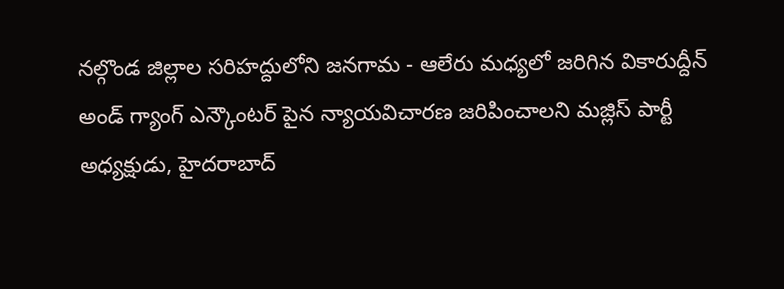నల్గొండ జిల్లాల సరిహద్దులోని జనగామ - ఆలేరు మధ్యలో జరిగిన వికారుద్దీన్ అండ్ గ్యాంగ్ ఎన్కౌంటర్ పైన న్యాయవిచారణ జరిపించాలని మజ్లిస్ పార్టీ అధ్యక్షుడు, హైదరాబాద్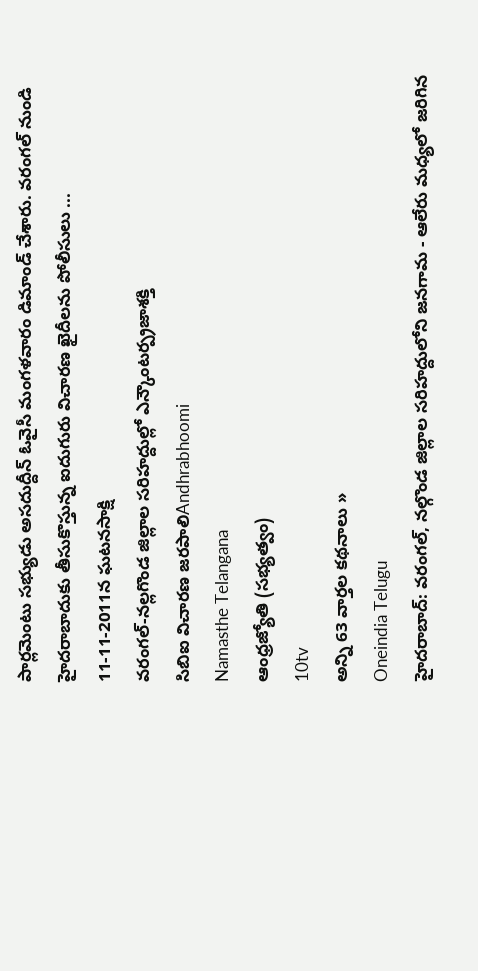పార్లమెంటు సభ్యుడు అసదుద్దీన్ ఓవైసీ మంగళవారం డిమాండ్ చేశారు. వరంగల్ నుండి హైదరాబాదుకు తీసుకొస్తున్న ఐదుగురు విచారణ ఖైదీలను పోలీసులు ...
11-11-2011న ఘటనసాక్షి
వరంగల్-నల్లగొండ జిల్లాల సరిహద్దుల్లో ఎన్కౌంటర్ప్రజాశక్తి
సిబిఐ విచారణ జరపాలిAndhrabhoomi
Namasthe Telangana
ఆంధ్రజ్యోతి (సభ్యత్వం)
10tv
అన్ని 63 వార్తల కథనాలు »
Oneindia Telugu
హైదరాబాద్: వరంగల్, నల్గొండ జిల్లాల సరిహద్దులోని జనగామ - ఆలేరు మధ్యలో జరిగిన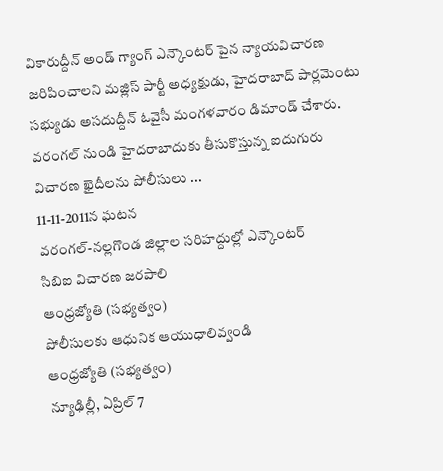వికారుద్దీన్ అండ్ గ్యాంగ్ ఎన్కౌంటర్ పైన న్యాయవిచారణ జరిపించాలని మజ్లిస్ పార్టీ అధ్యక్షుడు, హైదరాబాద్ పార్లమెంటు సభ్యుడు అసదుద్దీన్ ఓవైసీ మంగళవారం డిమాండ్ చేశారు. వరంగల్ నుండి హైదరాబాదుకు తీసుకొస్తున్న ఐదుగురు విచారణ ఖైదీలను పోలీసులు ...
11-11-2011న ఘటన
వరంగల్-నల్లగొండ జిల్లాల సరిహద్దుల్లో ఎన్కౌంటర్
సిబిఐ విచారణ జరపాలి
ఆంధ్రజ్యోతి (సభ్యత్వం)
పోలీసులకు ఆధునిక ఆయుధాలివ్వండి
ఆంధ్రజ్యోతి (సభ్యత్వం)
న్యూఢిల్లీ, ఏప్రిల్ 7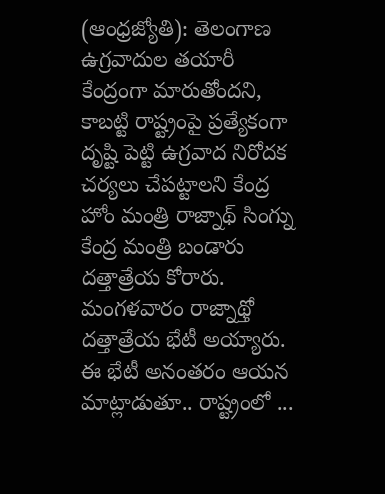(ఆంధ్రజ్యోతి): తెలంగాణ ఉగ్రవాదుల తయారీ కేంద్రంగా మారుతోందని, కాబట్టి రాష్ట్రంపై ప్రత్యేకంగా దృష్టి పెట్టి ఉగ్రవాద నిరోదక చర్యలు చేపట్టాలని కేంద్ర హోం మంత్రి రాజ్నాథ్ సింగ్ను కేంద్ర మంత్రి బండారు దత్తాత్రేయ కోరారు. మంగళవారం రాజ్నాథ్తో దత్తాత్రేయ భేటీ అయ్యారు. ఈ భేటీ అనంతరం ఆయన మాట్లాడుతూ.. రాష్ట్రంలో ...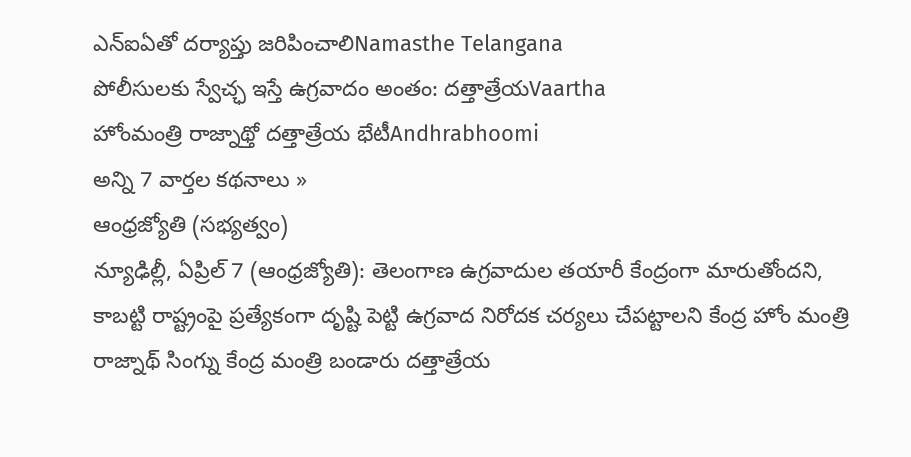ఎన్ఐఏతో దర్యాప్తు జరిపించాలిNamasthe Telangana
పోలీసులకు స్వేచ్ఛ ఇస్తే ఉగ్రవాదం అంతం: దత్తాత్రేయVaartha
హోంమంత్రి రాజ్నాథ్తో దత్తాత్రేయ భేటీAndhrabhoomi
అన్ని 7 వార్తల కథనాలు »
ఆంధ్రజ్యోతి (సభ్యత్వం)
న్యూఢిల్లీ, ఏప్రిల్ 7 (ఆంధ్రజ్యోతి): తెలంగాణ ఉగ్రవాదుల తయారీ కేంద్రంగా మారుతోందని, కాబట్టి రాష్ట్రంపై ప్రత్యేకంగా దృష్టి పెట్టి ఉగ్రవాద నిరోదక చర్యలు చేపట్టాలని కేంద్ర హోం మంత్రి రాజ్నాథ్ సింగ్ను కేంద్ర మంత్రి బండారు దత్తాత్రేయ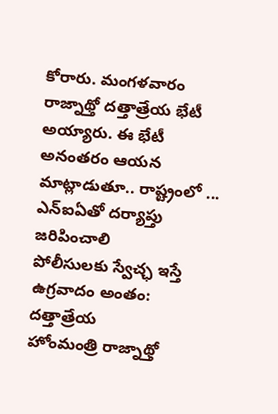కోరారు. మంగళవారం రాజ్నాథ్తో దత్తాత్రేయ భేటీ అయ్యారు. ఈ భేటీ అనంతరం ఆయన మాట్లాడుతూ.. రాష్ట్రంలో ...
ఎన్ఐఏతో దర్యాప్తు జరిపించాలి
పోలీసులకు స్వేచ్ఛ ఇస్తే ఉగ్రవాదం అంతం: దత్తాత్రేయ
హోంమంత్రి రాజ్నాథ్తో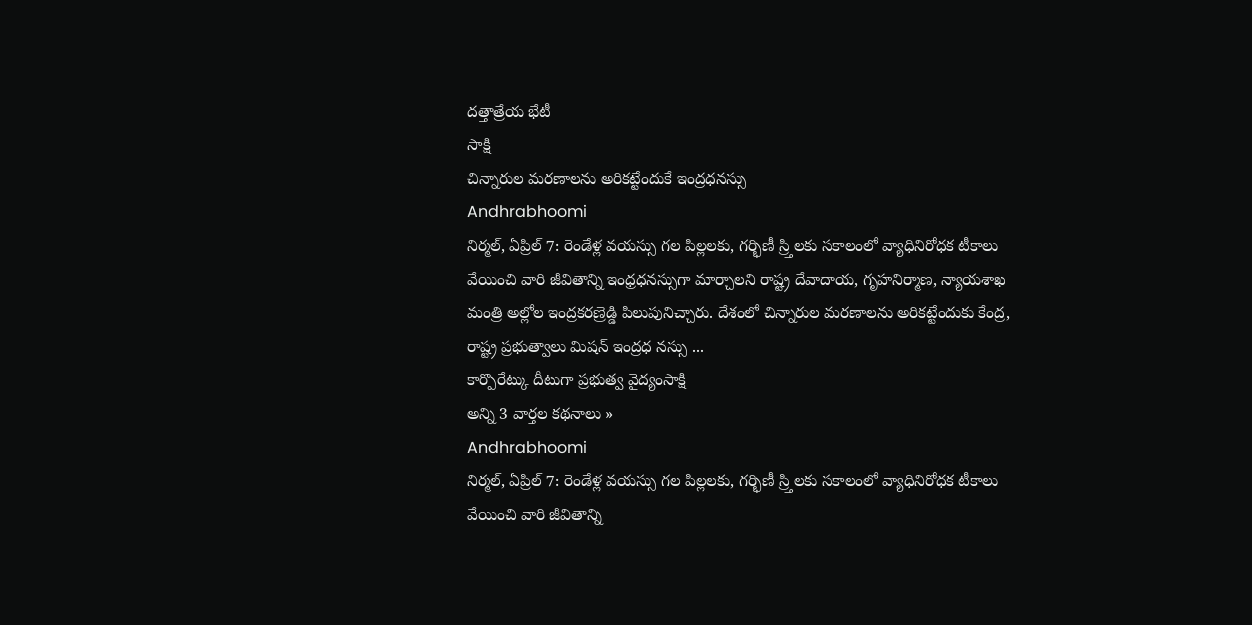దత్తాత్రేయ భేటీ
సాక్షి
చిన్నారుల మరణాలను అరికట్టేందుకే ఇంద్రధనస్సు
Andhrabhoomi
నిర్మల్, ఏప్రిల్ 7: రెండేళ్ల వయస్సు గల పిల్లలకు, గర్భిణీ స్ర్తిలకు సకాలంలో వ్యాధినిరోధక టీకాలు వేయించి వారి జీవితాన్ని ఇంధ్రధనస్సుగా మార్చాలని రాష్ట్ర దేవాదాయ, గృహనిర్మాణ, న్యాయశాఖ మంత్రి అల్లోల ఇంద్రకరణ్రెడ్డి పిలుపునిచ్చారు. దేశంలో చిన్నారుల మరణాలను అరికట్టేందుకు కేంద్ర, రాష్ట్ర ప్రభుత్వాలు మిషన్ ఇంద్రధ నస్సు ...
కార్పొరేట్కు దీటుగా ప్రభుత్వ వైద్యంసాక్షి
అన్ని 3 వార్తల కథనాలు »
Andhrabhoomi
నిర్మల్, ఏప్రిల్ 7: రెండేళ్ల వయస్సు గల పిల్లలకు, గర్భిణీ స్ర్తిలకు సకాలంలో వ్యాధినిరోధక టీకాలు వేయించి వారి జీవితాన్ని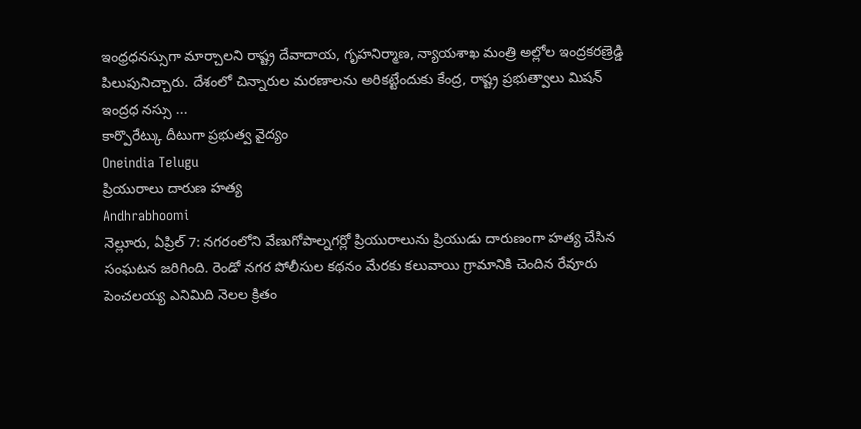ఇంధ్రధనస్సుగా మార్చాలని రాష్ట్ర దేవాదాయ, గృహనిర్మాణ, న్యాయశాఖ మంత్రి అల్లోల ఇంద్రకరణ్రెడ్డి పిలుపునిచ్చారు. దేశంలో చిన్నారుల మరణాలను అరికట్టేందుకు కేంద్ర, రాష్ట్ర ప్రభుత్వాలు మిషన్ ఇంద్రధ నస్సు ...
కార్పొరేట్కు దీటుగా ప్రభుత్వ వైద్యం
Oneindia Telugu
ప్రియురాలు దారుణ హత్య
Andhrabhoomi
నెల్లూరు, ఏప్రిల్ 7: నగరంలోని వేణుగోపాల్నగర్లో ప్రియురాలును ప్రియుడు దారుణంగా హత్య చేసిన సంఘటన జరిగింది. రెండో నగర పోలీసుల కథనం మేరకు కలువాయి గ్రామానికి చెందిన రేవూరు పెంచలయ్య ఎనిమిది నెలల క్రితం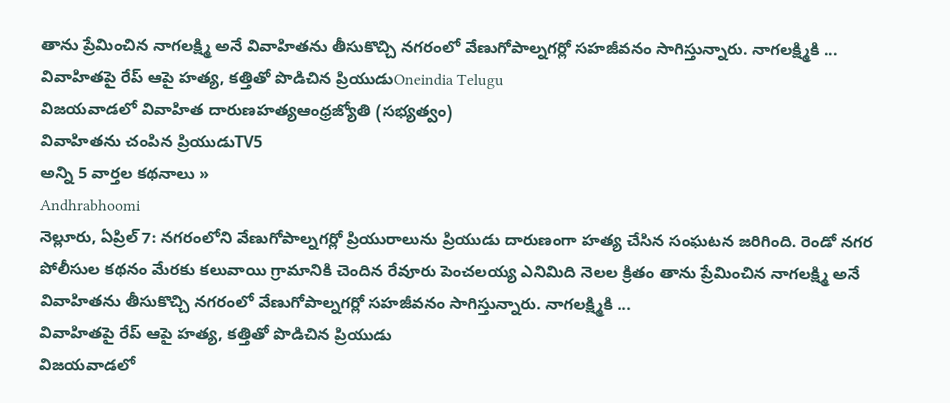తాను ప్రేమించిన నాగలక్ష్మి అనే వివాహితను తీసుకొచ్చి నగరంలో వేణుగోపాల్నగర్లో సహజీవనం సాగిస్తున్నారు. నాగలక్ష్మికి ...
వివాహితపై రేప్ ఆపై హత్య, కత్తితో పొడిచిన ప్రియుడుOneindia Telugu
విజయవాడలో వివాహిత దారుణహత్యఆంధ్రజ్యోతి (సభ్యత్వం)
వివాహితను చంపిన ప్రియుడుTV5
అన్ని 5 వార్తల కథనాలు »
Andhrabhoomi
నెల్లూరు, ఏప్రిల్ 7: నగరంలోని వేణుగోపాల్నగర్లో ప్రియురాలును ప్రియుడు దారుణంగా హత్య చేసిన సంఘటన జరిగింది. రెండో నగర పోలీసుల కథనం మేరకు కలువాయి గ్రామానికి చెందిన రేవూరు పెంచలయ్య ఎనిమిది నెలల క్రితం తాను ప్రేమించిన నాగలక్ష్మి అనే వివాహితను తీసుకొచ్చి నగరంలో వేణుగోపాల్నగర్లో సహజీవనం సాగిస్తున్నారు. నాగలక్ష్మికి ...
వివాహితపై రేప్ ఆపై హత్య, కత్తితో పొడిచిన ప్రియుడు
విజయవాడలో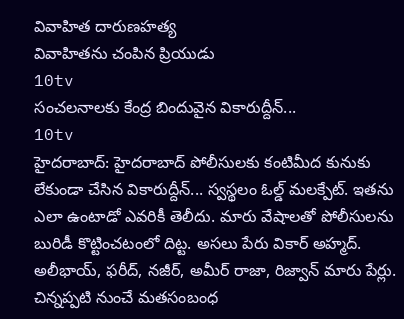వివాహిత దారుణహత్య
వివాహితను చంపిన ప్రియుడు
10tv
సంచలనాలకు కేంద్ర బిందువైన వికారుద్దీన్...
10tv
హైదరాబాద్: హైదరాబాద్ పోలీసులకు కంటిమీద కునుకు లేకుండా చేసిన వికారుద్దీన్... స్వస్థలం ఓల్డ్ మలక్పేట్. ఇతను ఎలా ఉంటాడో ఎవరికీ తెలీదు. మారు వేషాలతో పోలీసులను బురిడీ కొట్టించటంలో దిట్ట. అసలు పేరు వికార్ అహ్మద్. అలీభాయ్, ఫరీద్, నజీర్, అమీర్ రాజా, రిజ్వాన్ మారు పేర్లు. చిన్నప్పటి నుంచే మతసంబంధ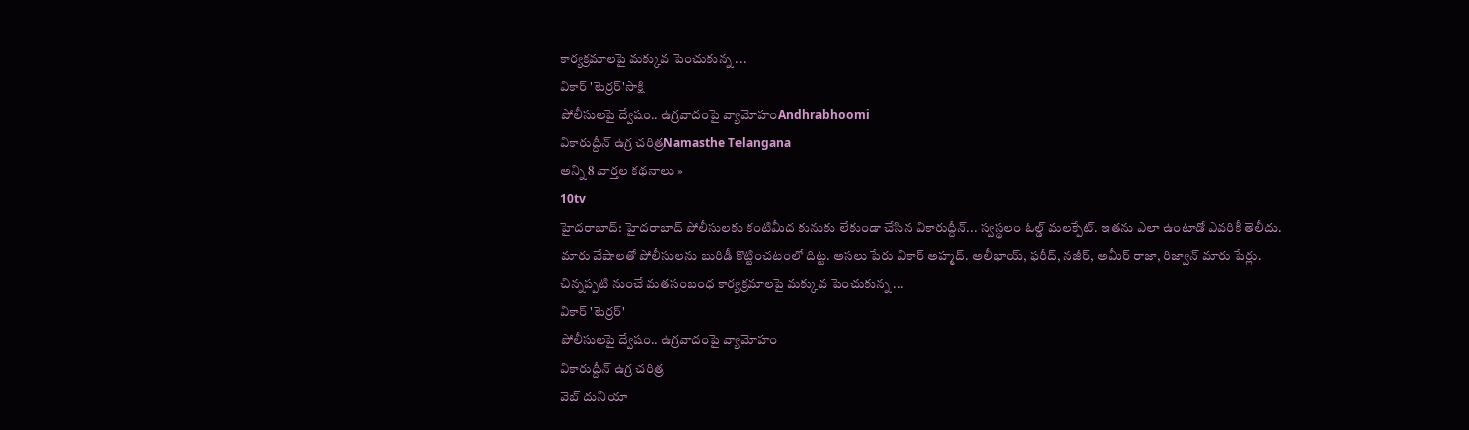కార్యక్రమాలపై మక్కువ పెంచుకున్న ...
వికార్ 'టెర్రర్'సాక్షి
పోలీసులపై ద్వేషం.. ఉగ్రవాదంపై వ్యామోహంAndhrabhoomi
వికారుద్దీన్ ఉగ్ర చరిత్రNamasthe Telangana
అన్ని 8 వార్తల కథనాలు »
10tv
హైదరాబాద్: హైదరాబాద్ పోలీసులకు కంటిమీద కునుకు లేకుండా చేసిన వికారుద్దీన్... స్వస్థలం ఓల్డ్ మలక్పేట్. ఇతను ఎలా ఉంటాడో ఎవరికీ తెలీదు. మారు వేషాలతో పోలీసులను బురిడీ కొట్టించటంలో దిట్ట. అసలు పేరు వికార్ అహ్మద్. అలీభాయ్, ఫరీద్, నజీర్, అమీర్ రాజా, రిజ్వాన్ మారు పేర్లు. చిన్నప్పటి నుంచే మతసంబంధ కార్యక్రమాలపై మక్కువ పెంచుకున్న ...
వికార్ 'టెర్రర్'
పోలీసులపై ద్వేషం.. ఉగ్రవాదంపై వ్యామోహం
వికారుద్దీన్ ఉగ్ర చరిత్ర
వెబ్ దునియా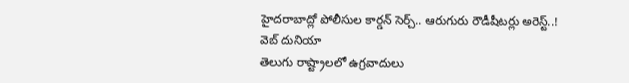హైదరాబాద్లో పోలీసుల కార్డన్ సెర్చ్.. ఆరుగురు రౌడీషీటర్లు అరెస్ట్..!
వెబ్ దునియా
తెలుగు రాష్ట్రాలలో ఉగ్రవాదులు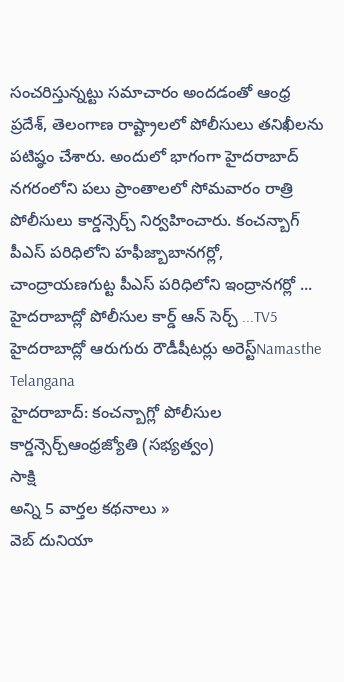సంచరిస్తున్నట్టు సమాచారం అందడంతో ఆంధ్ర ప్రదేశ్, తెలంగాణ రాష్ట్రాలలో పోలీసులు తనిఖీలను పటిష్ఠం చేశారు. అందులో భాగంగా హైదరాబాద్ నగరంలోని పలు ప్రాంతాలలో సోమవారం రాత్రి పోలీసులు కార్డన్సెర్చ్ నిర్వహించారు. కంచన్బాగ్ పీఎస్ పరిధిలోని హఫీజ్బాబానగర్లో, చాంద్రాయణగుట్ట పీఎస్ పరిధిలోని ఇంద్రానగర్లో ...
హైదరాబాద్లో పోలీసుల కార్డ్ ఆన్ సెర్చ్ ...TV5
హైదరాబాద్లో ఆరుగురు రౌడీషీటర్లు అరెస్ట్Namasthe Telangana
హైదరాబాద్: కంచన్బాగ్లో పోలీసుల కార్డన్సెర్చ్ఆంధ్రజ్యోతి (సభ్యత్వం)
సాక్షి
అన్ని 5 వార్తల కథనాలు »
వెబ్ దునియా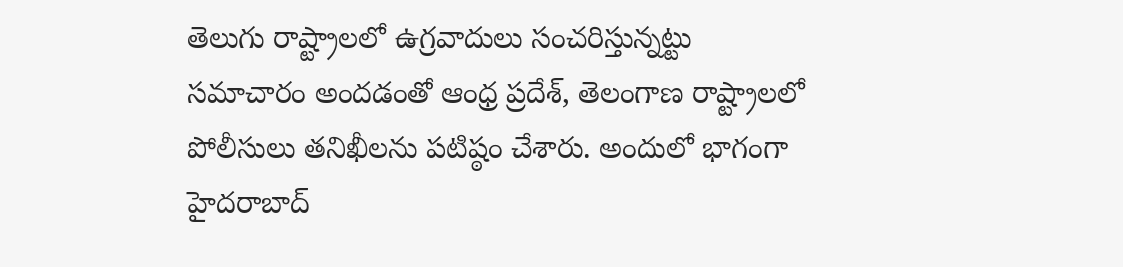తెలుగు రాష్ట్రాలలో ఉగ్రవాదులు సంచరిస్తున్నట్టు సమాచారం అందడంతో ఆంధ్ర ప్రదేశ్, తెలంగాణ రాష్ట్రాలలో పోలీసులు తనిఖీలను పటిష్ఠం చేశారు. అందులో భాగంగా హైదరాబాద్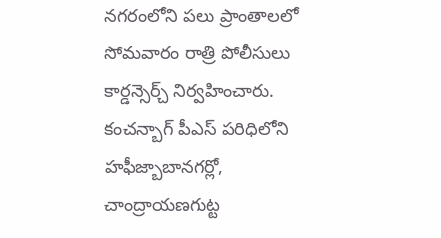నగరంలోని పలు ప్రాంతాలలో సోమవారం రాత్రి పోలీసులు కార్డన్సెర్చ్ నిర్వహించారు. కంచన్బాగ్ పీఎస్ పరిధిలోని హఫీజ్బాబానగర్లో, చాంద్రాయణగుట్ట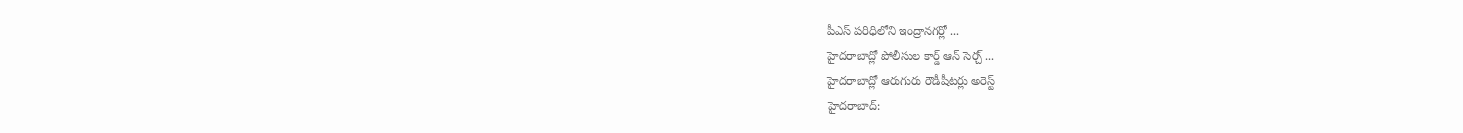పీఎస్ పరిధిలోని ఇంద్రానగర్లో ...
హైదరాబాద్లో పోలీసుల కార్డ్ ఆన్ సెర్చ్ ...
హైదరాబాద్లో ఆరుగురు రౌడీషీటర్లు అరెస్ట్
హైదరాబాద్: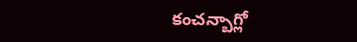కంచన్బాగ్లో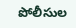పోలీసుల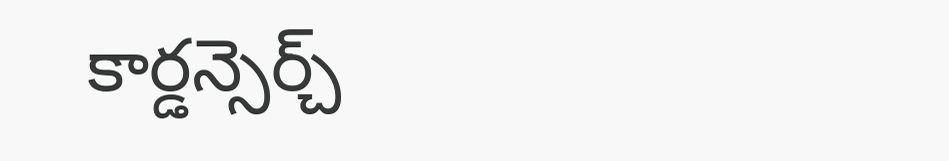కార్డన్సెర్చ్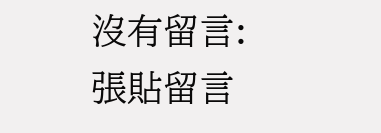沒有留言:
張貼留言